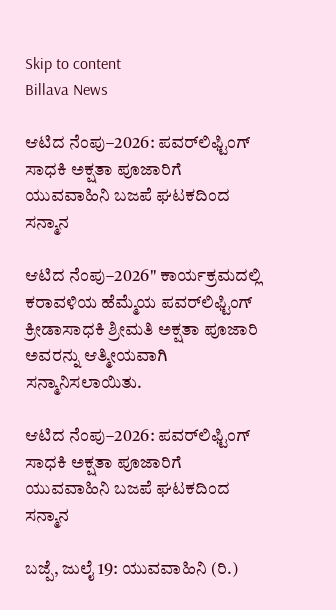Skip to content
Billava News

ಆಟಿದ ನೆಂಪು–2026: ಪವರ್‌ಲಿಫ್ಟಿಂಗ್ ಸಾಧಕಿ ಅಕ್ಷತಾ ಪೂಜಾರಿಗೆ ಯುವವಾಹಿನಿ ಬಜಪೆ ಘಟಕದಿಂದ ಸನ್ಮಾನ

ಆಟಿದ ನೆಂಪು–2026" ಕಾರ್ಯಕ್ರಮದಲ್ಲಿ ಕರಾವಳಿಯ ಹೆಮ್ಮೆಯ ಪವರ್‌ಲಿಫ್ಟಿಂಗ್ ಕ್ರೀಡಾಸಾಧಕಿ ಶ್ರೀಮತಿ ಅಕ್ಷತಾ ಪೂಜಾರಿ ಅವರನ್ನು ಆತ್ಮೀಯವಾಗಿ ಸನ್ಮಾನಿಸಲಾಯಿತು.

ಆಟಿದ ನೆಂಪು–2026: ಪವರ್‌ಲಿಫ್ಟಿಂಗ್ ಸಾಧಕಿ ಅಕ್ಷತಾ ಪೂಜಾರಿಗೆ ಯುವವಾಹಿನಿ ಬಜಪೆ ಘಟಕದಿಂದ ಸನ್ಮಾನ

ಬಜ್ಪೆ, ಜುಲೈ 19: ಯುವವಾಹಿನಿ (ರಿ.)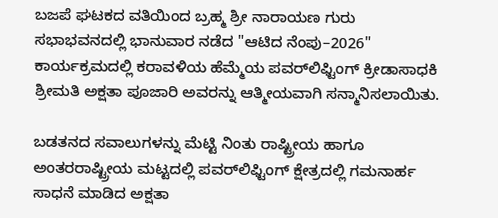ಬಜಪೆ ಘಟಕದ ವತಿಯಿಂದ ಬ್ರಹ್ಮ ಶ್ರೀ ನಾರಾಯಣ ಗುರು ಸಭಾಭವನದಲ್ಲಿ ಭಾನುವಾರ ನಡೆದ "ಆಟಿದ ನೆಂಪು–2026" ಕಾರ್ಯಕ್ರಮದಲ್ಲಿ ಕರಾವಳಿಯ ಹೆಮ್ಮೆಯ ಪವರ್‌ಲಿಫ್ಟಿಂಗ್ ಕ್ರೀಡಾಸಾಧಕಿ ಶ್ರೀಮತಿ ಅಕ್ಷತಾ ಪೂಜಾರಿ ಅವರನ್ನು ಆತ್ಮೀಯವಾಗಿ ಸನ್ಮಾನಿಸಲಾಯಿತು.

ಬಡತನದ ಸವಾಲುಗಳನ್ನು ಮೆಟ್ಟಿ ನಿಂತು ರಾಷ್ಟ್ರೀಯ ಹಾಗೂ ಅಂತರರಾಷ್ಟ್ರೀಯ ಮಟ್ಟದಲ್ಲಿ ಪವರ್‌ಲಿಫ್ಟಿಂಗ್ ಕ್ಷೇತ್ರದಲ್ಲಿ ಗಮನಾರ್ಹ ಸಾಧನೆ ಮಾಡಿದ ಅಕ್ಷತಾ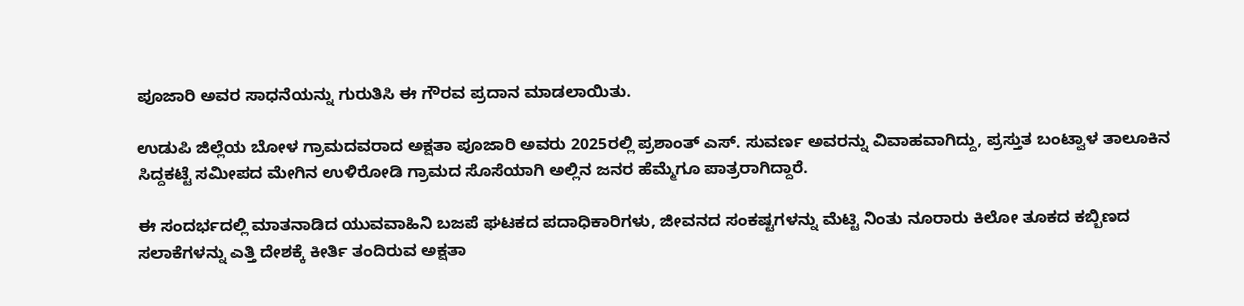ಪೂಜಾರಿ ಅವರ ಸಾಧನೆಯನ್ನು ಗುರುತಿಸಿ ಈ ಗೌರವ ಪ್ರದಾನ ಮಾಡಲಾಯಿತು.

ಉಡುಪಿ ಜಿಲ್ಲೆಯ ಬೋಳ ಗ್ರಾಮದವರಾದ ಅಕ್ಷತಾ ಪೂಜಾರಿ ಅವರು 2025ರಲ್ಲಿ ಪ್ರಶಾಂತ್ ಎಸ್. ಸುವರ್ಣ ಅವರನ್ನು ವಿವಾಹವಾಗಿದ್ದು, ಪ್ರಸ್ತುತ ಬಂಟ್ವಾಳ ತಾಲೂಕಿನ ಸಿದ್ದಕಟ್ಟೆ ಸಮೀಪದ ಮೇಗಿನ ಉಳಿರೋಡಿ ಗ್ರಾಮದ ಸೊಸೆಯಾಗಿ ಅಲ್ಲಿನ ಜನರ ಹೆಮ್ಮೆಗೂ ಪಾತ್ರರಾಗಿದ್ದಾರೆ.

ಈ ಸಂದರ್ಭದಲ್ಲಿ ಮಾತನಾಡಿದ ಯುವವಾಹಿನಿ ಬಜಪೆ ಘಟಕದ ಪದಾಧಿಕಾರಿಗಳು, ಜೀವನದ ಸಂಕಷ್ಟಗಳನ್ನು ಮೆಟ್ಟಿ ನಿಂತು ನೂರಾರು ಕಿಲೋ ತೂಕದ ಕಬ್ಬಿಣದ ಸಲಾಕೆಗಳನ್ನು ಎತ್ತಿ ದೇಶಕ್ಕೆ ಕೀರ್ತಿ ತಂದಿರುವ ಅಕ್ಷತಾ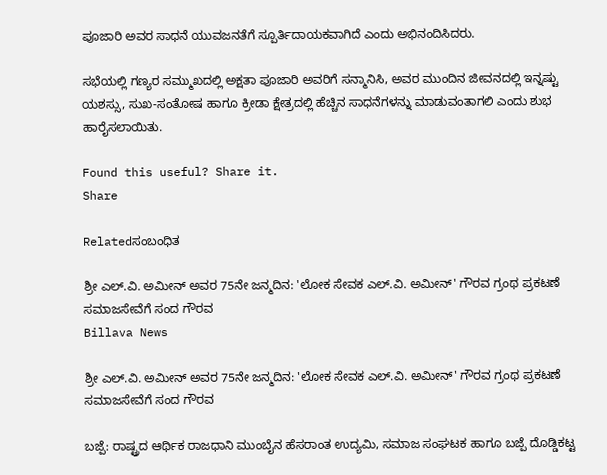ಪೂಜಾರಿ ಅವರ ಸಾಧನೆ ಯುವಜನತೆಗೆ ಸ್ಪೂರ್ತಿದಾಯಕವಾಗಿದೆ ಎಂದು ಅಭಿನಂದಿಸಿದರು.

ಸಭೆಯಲ್ಲಿ ಗಣ್ಯರ ಸಮ್ಮುಖದಲ್ಲಿ ಅಕ್ಷತಾ ಪೂಜಾರಿ ಅವರಿಗೆ ಸನ್ಮಾನಿಸಿ, ಅವರ ಮುಂದಿನ ಜೀವನದಲ್ಲಿ ಇನ್ನಷ್ಟು ಯಶಸ್ಸು, ಸುಖ-ಸಂತೋಷ ಹಾಗೂ ಕ್ರೀಡಾ ಕ್ಷೇತ್ರದಲ್ಲಿ ಹೆಚ್ಚಿನ ಸಾಧನೆಗಳನ್ನು ಮಾಡುವಂತಾಗಲಿ ಎಂದು ಶುಭ ಹಾರೈಸಲಾಯಿತು.

Found this useful? Share it.
Share

Relatedಸಂಬಂಧಿತ

ಶ್ರೀ ಎಲ್.ವಿ. ಅಮೀನ್ ಅವರ 75ನೇ ಜನ್ಮದಿನ: 'ಲೋಕ ಸೇವಕ ಎಲ್.ವಿ. ಅಮೀನ್' ಗೌರವ ಗ್ರಂಥ ಪ್ರಕಟಣೆ ಸಮಾಜಸೇವೆಗೆ ಸಂದ ಗೌರವ
Billava News

ಶ್ರೀ ಎಲ್.ವಿ. ಅಮೀನ್ ಅವರ 75ನೇ ಜನ್ಮದಿನ: 'ಲೋಕ ಸೇವಕ ಎಲ್.ವಿ. ಅಮೀನ್' ಗೌರವ ಗ್ರಂಥ ಪ್ರಕಟಣೆ ಸಮಾಜಸೇವೆಗೆ ಸಂದ ಗೌರವ

ಬಜ್ಪೆ: ರಾಷ್ಟ್ರದ ಆರ್ಥಿಕ ರಾಜಧಾನಿ ಮುಂಬೈನ ಹೆಸರಾಂತ ಉದ್ಯಮಿ, ಸಮಾಜ ಸಂಘಟಕ ಹಾಗೂ ಬಜ್ಪೆ ದೊಡ್ಡಿಕಟ್ಟ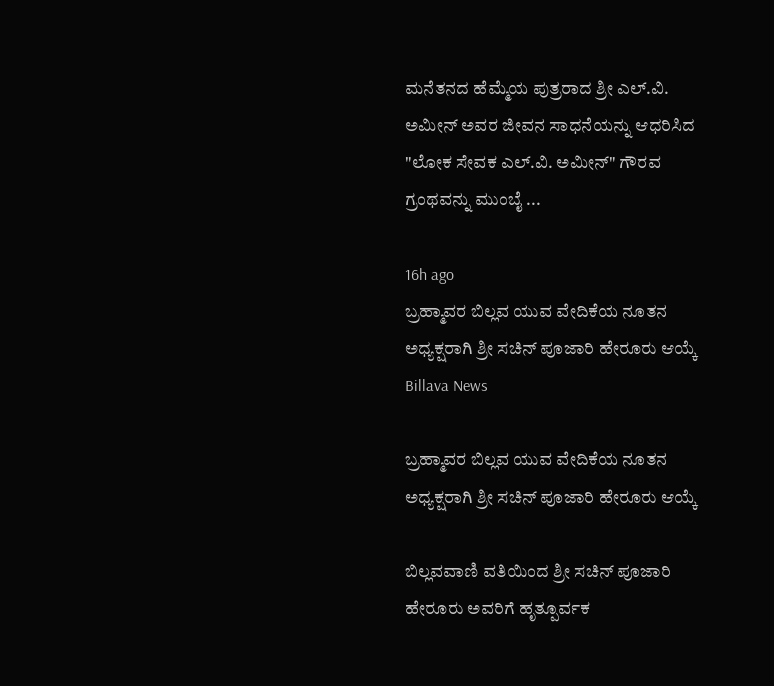ಮನೆತನದ ಹೆಮ್ಮೆಯ ಪುತ್ರರಾದ ಶ್ರೀ ಎಲ್.ವಿ. ಅಮೀನ್ ಅವರ ಜೀವನ ಸಾಧನೆಯನ್ನು ಆಧರಿಸಿದ "ಲೋಕ ಸೇವಕ ಎಲ್.ವಿ. ಅಮೀನ್" ಗೌರವ ಗ್ರಂಥವನ್ನು ಮುಂಬೈ ...

16h ago
ಬ್ರಹ್ಮಾವರ ಬಿಲ್ಲವ ಯುವ ವೇದಿಕೆಯ ನೂತನ ಅಧ್ಯಕ್ಷರಾಗಿ ಶ್ರೀ ಸಚಿನ್ ಪೂಜಾರಿ ಹೇರೂರು ಆಯ್ಕೆ
Billava News

ಬ್ರಹ್ಮಾವರ ಬಿಲ್ಲವ ಯುವ ವೇದಿಕೆಯ ನೂತನ ಅಧ್ಯಕ್ಷರಾಗಿ ಶ್ರೀ ಸಚಿನ್ ಪೂಜಾರಿ ಹೇರೂರು ಆಯ್ಕೆ

ಬಿಲ್ಲವವಾಣಿ ವತಿಯಿಂದ ಶ್ರೀ ಸಚಿನ್ ಪೂಜಾರಿ ಹೇರೂರು ಅವರಿಗೆ ಹೃತ್ಪೂರ್ವಕ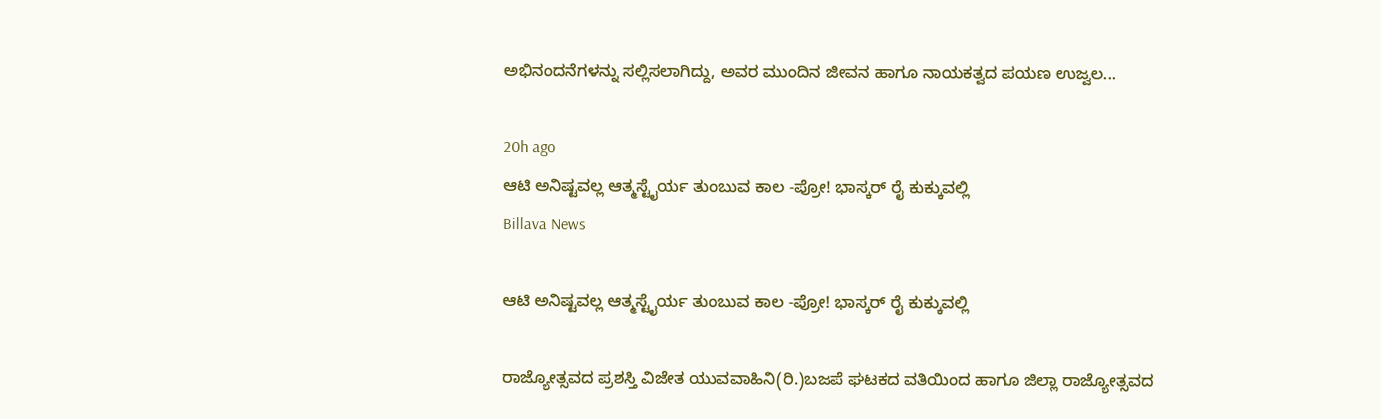ಅಭಿನಂದನೆಗಳನ್ನು ಸಲ್ಲಿಸಲಾಗಿದ್ದು, ಅವರ ಮುಂದಿನ ಜೀವನ ಹಾಗೂ ನಾಯಕತ್ವದ ಪಯಣ ಉಜ್ವಲ...

20h ago
ಆಟಿ ಅನಿಷ್ಟವಲ್ಲ ಆತ್ಮಸ್ಟೈರ್ಯ ತುಂಬುವ ಕಾಲ -ಪ್ರೋ! ಭಾಸ್ಕರ್ ರೈ ಕುಕ್ಕುವಲ್ಲಿ
Billava News

ಆಟಿ ಅನಿಷ್ಟವಲ್ಲ ಆತ್ಮಸ್ಟೈರ್ಯ ತುಂಬುವ ಕಾಲ -ಪ್ರೋ! ಭಾಸ್ಕರ್ ರೈ ಕುಕ್ಕುವಲ್ಲಿ

ರಾಜ್ಯೋತ್ಸವದ ಪ್ರಶಸ್ತಿ ವಿಜೇತ ಯುವವಾಹಿನಿ(ರಿ.)ಬಜಪೆ ಘಟಕದ ವತಿಯಿಂದ ಹಾಗೂ ಜಿಲ್ಲಾ ರಾಜ್ಯೋತ್ಸವದ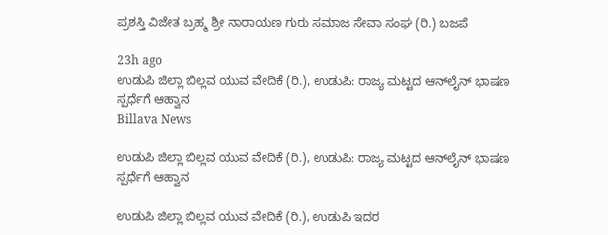ಪ್ರಶಸ್ತಿ ವಿಜೇತ ಬ್ರಹ್ಮ ಶ್ರೀ ನಾರಾಯಣ ಗುರು ಸಮಾಜ ಸೇವಾ ಸಂಘ (ರಿ.) ಬಜಪೆ

23h ago
ಉಡುಪಿ ಜಿಲ್ಲಾ ಬಿಲ್ಲವ ಯುವ ವೇದಿಕೆ (ರಿ.), ಉಡುಪಿ: ರಾಜ್ಯ ಮಟ್ಟದ ಆನ್‌ಲೈನ್ ಭಾಷಣ ಸ್ಪರ್ಧೆಗೆ ಆಹ್ವಾನ
Billava News

ಉಡುಪಿ ಜಿಲ್ಲಾ ಬಿಲ್ಲವ ಯುವ ವೇದಿಕೆ (ರಿ.), ಉಡುಪಿ: ರಾಜ್ಯ ಮಟ್ಟದ ಆನ್‌ಲೈನ್ ಭಾಷಣ ಸ್ಪರ್ಧೆಗೆ ಆಹ್ವಾನ

ಉಡುಪಿ ಜಿಲ್ಲಾ ಬಿಲ್ಲವ ಯುವ ವೇದಿಕೆ (ರಿ.), ಉಡುಪಿ ಇದರ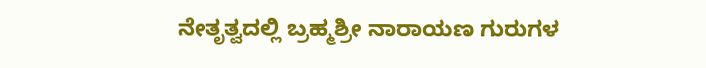ನೇತೃತ್ವದಲ್ಲಿ ಬ್ರಹ್ಮಶ್ರೀ ನಾರಾಯಣ ಗುರುಗಳ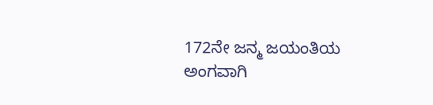172ನೇ ಜನ್ಮ ಜಯಂತಿಯ ಅಂಗವಾಗಿ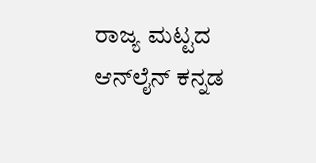ರಾಜ್ಯ ಮಟ್ಟದ ಆನ್‌ಲೈನ್ ಕನ್ನಡ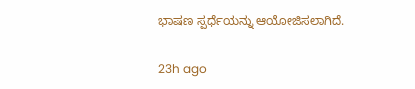ಭಾಷಣ ಸ್ಪರ್ಧೆಯನ್ನು ಆಯೋಜಿಸಲಾಗಿದೆ.

23h ago